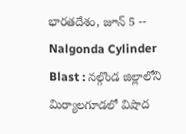భారతదేశం, జూన్ 5 -- Nalgonda Cylinder Blast : నల్గొండ జిల్లాలోని మిర్యాలగూడలో విషాద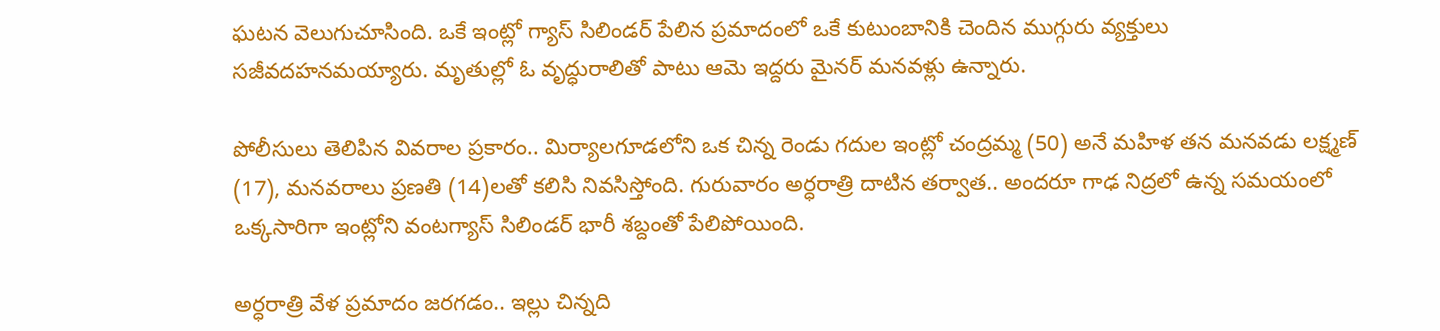ఘటన వెలుగుచూసింది. ఒకే ఇంట్లో గ్యాస్ సిలిండర్ పేలిన ప్రమాదంలో ఒకే కుటుంబానికి చెందిన ముగ్గురు వ్యక్తులు సజీవదహనమయ్యారు. మృతుల్లో ఓ వృద్ధురాలితో పాటు ఆమె ఇద్దరు మైనర్ మనవళ్లు ఉన్నారు.

పోలీసులు తెలిపిన వివరాల ప్రకారం.. మిర్యాలగూడలోని ఒక చిన్న రెండు గదుల ఇంట్లో చంద్రమ్మ (50) అనే మహిళ తన మనవడు లక్ష్మణ్ (17), మనవరాలు ప్రణతి (14)లతో కలిసి నివసిస్తోంది. గురువారం అర్ధరాత్రి దాటిన తర్వాత.. అందరూ గాఢ నిద్రలో ఉన్న సమయంలో ఒక్కసారిగా ఇంట్లోని వంటగ్యాస్ సిలిండర్ భారీ శబ్దంతో పేలిపోయింది.

అర్ధరాత్రి వేళ ప్రమాదం జరగడం.. ఇల్లు చిన్నది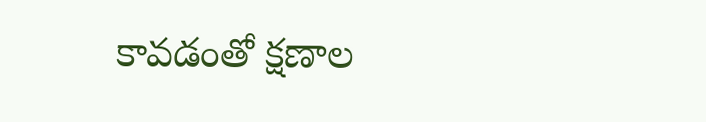కావడంతో క్షణాల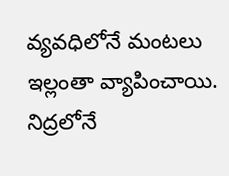వ్యవధిలోనే మంటలు ఇల్లంతా వ్యాపించాయి. నిద్రలోనే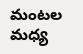మంటల మధ్య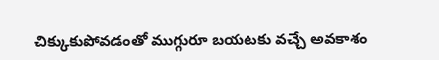చిక్కుకుపోవడంతో ముగ్గురూ బయటకు వచ్చే అవకాశం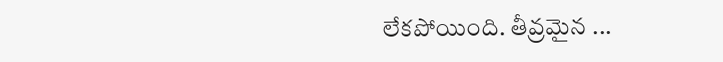లేకపోయింది. తీవ్రమైన ...